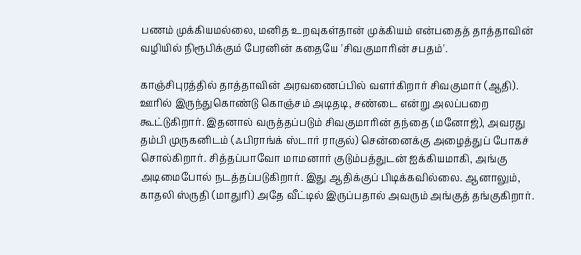பணம் முக்கியமல்லை, மனித உறவுகள்தான் முக்கியம் என்பதைத் தாத்தாவின் வழியில் நிரூபிக்கும் பேரனின் கதையே 'சிவகுமாரின் சபதம்'.

காஞ்சிபுரத்தில் தாத்தாவின் அரவணைப்பில் வளர்கிறார் சிவகுமார் (ஆதி). ஊரில் இருந்துகொண்டு கொஞ்சம் அடிதடி, சண்டை என்று அலப்பறை கூட்டுகிறார். இதனால் வருத்தப்படும் சிவகுமாரின் தந்தை (மனோஜ்), அவரது தம்பி முருகனிடம் (ஃபிராங்க் ஸ்டார் ராகுல்) சென்னைக்கு அழைத்துப் போகச் சொல்கிறார். சித்தப்பாவோ மாமனார் குடும்பத்துடன் ஐக்கியமாகி, அங்கு அடிமைபோல் நடத்தப்படுகிறார். இது ஆதிக்குப் பிடிக்கவில்லை. ஆனாலும், காதலி ஸ்ருதி (மாதுரி) அதே வீட்டில் இருப்பதால் அவரும் அங்குத் தங்குகிறார்.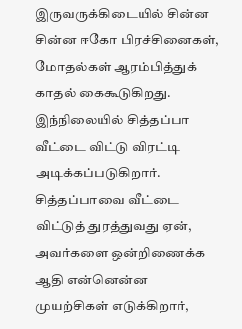இருவருக்கிடையில் சின்ன சின்ன ஈகோ பிரச்சினைகள், மோதல்கள் ஆரம்பித்துக் காதல் கைகூடுகிறது. இந்நிலையில் சித்தப்பா வீட்டை விட்டு விரட்டி அடிக்கப்படுகிறார்.
சித்தப்பாவை வீட்டை விட்டுத் துரத்துவது ஏன், அவர்களை ஒன்றிணைக்க ஆதி என்னென்ன முயற்சிகள் எடுக்கிறார்,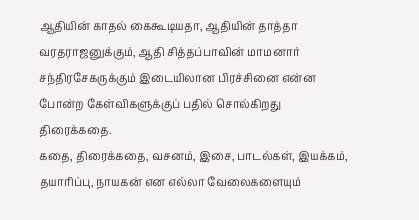ஆதியின் காதல் கைகூடியதா, ஆதியின் தாத்தா வரதராஜனுக்கும், ஆதி சித்தப்பாவின் மாமனார் சந்திரசேகருக்கும் இடையிலான பிரச்சினை என்ன போன்ற கேள்விகளுக்குப் பதில் சொல்கிறது திரைக்கதை.
கதை, திரைக்கதை, வசனம், இசை, பாடல்கள், இயக்கம், தயாரிப்பு, நாயகன் என எல்லா வேலைகளையும்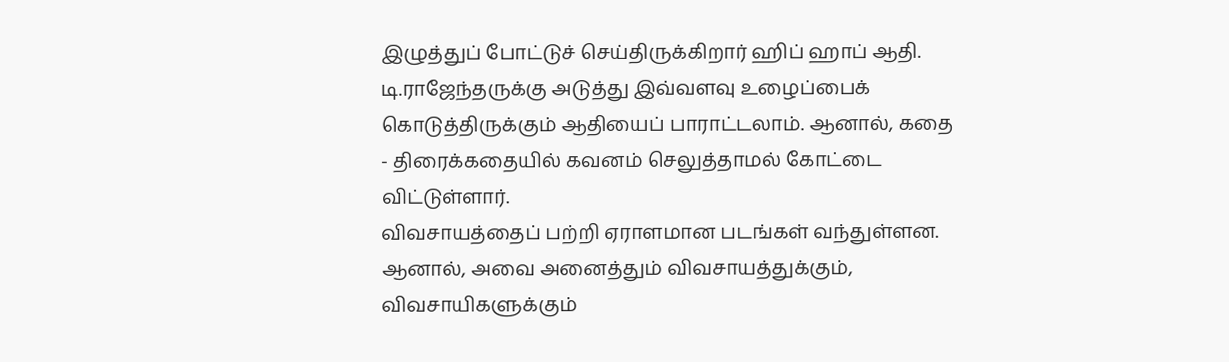இழுத்துப் போட்டுச் செய்திருக்கிறார் ஹிப் ஹாப் ஆதி. டி.ராஜேந்தருக்கு அடுத்து இவ்வளவு உழைப்பைக் கொடுத்திருக்கும் ஆதியைப் பாராட்டலாம். ஆனால், கதை - திரைக்கதையில் கவனம் செலுத்தாமல் கோட்டை விட்டுள்ளார்.
விவசாயத்தைப் பற்றி ஏராளமான படங்கள் வந்துள்ளன. ஆனால், அவை அனைத்தும் விவசாயத்துக்கும், விவசாயிகளுக்கும்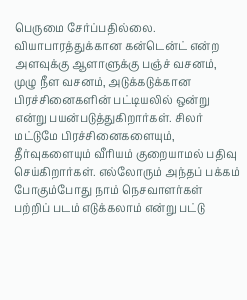பெருமை சேர்ப்பதில்லை. வியாபாரத்துக்கான கன்டென்ட் என்ற அளவுக்கு ஆளாளுக்கு பஞ்ச் வசனம், முழு நீள வசனம், அடுக்கடுக்கான பிரச்சினைகளின் பட்டியலில் ஒன்று என்று பயன்படுத்துகிறார்கள். சிலர் மட்டுமே பிரச்சினைகளையும், தீர்வுகளையும் வீரியம் குறையாமல் பதிவு செய்கிறார்கள். எல்லோரும் அந்தப் பக்கம் போகும்போது நாம் நெசவாளர்கள் பற்றிப் படம் எடுக்கலாம் என்று பட்டு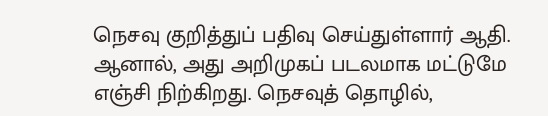நெசவு குறித்துப் பதிவு செய்துள்ளார் ஆதி. ஆனால், அது அறிமுகப் படலமாக மட்டுமே எஞ்சி நிற்கிறது. நெசவுத் தொழில்,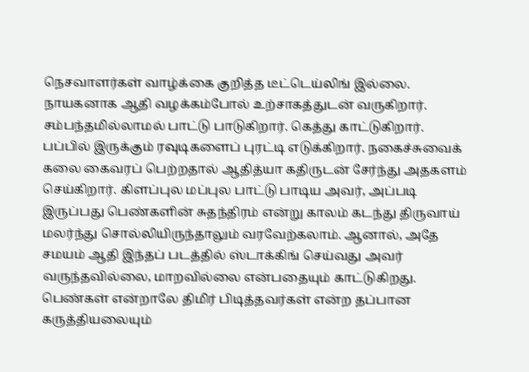நெசவாளர்கள் வாழ்க்கை குறித்த டீட்டெய்லிங் இல்லை.
நாயகனாக ஆதி வழக்கம்போல் உற்சாகத்துடன் வருகிறார். சம்பந்தமில்லாமல் பாட்டு பாடுகிறார். கெத்து காட்டுகிறார். பப்பில் இருக்கும் ரவுடிகளைப் புரட்டி எடுக்கிறார். நகைச்சுவைக் கலை கைவரப் பெற்றதால் ஆதித்யா கதிருடன் சேர்ந்து அதகளம் செய்கிறார். கிளப்புல மப்புல பாட்டு பாடிய அவர், அப்படி இருப்பது பெண்களின் சுதந்திரம் என்று காலம் கடந்து திருவாய் மலர்ந்து சொல்லியிருந்தாலும் வரவேற்கலாம். ஆனால், அதே சமயம் ஆதி இந்தப் படத்தில் ஸ்டாக்கிங் செய்வது அவர் வருந்தவில்லை, மாறவில்லை என்பதையும் காட்டுகிறது. பெண்கள் என்றாலே திமிர் பிடித்தவர்கள் என்ற தப்பான கருத்தியலையும்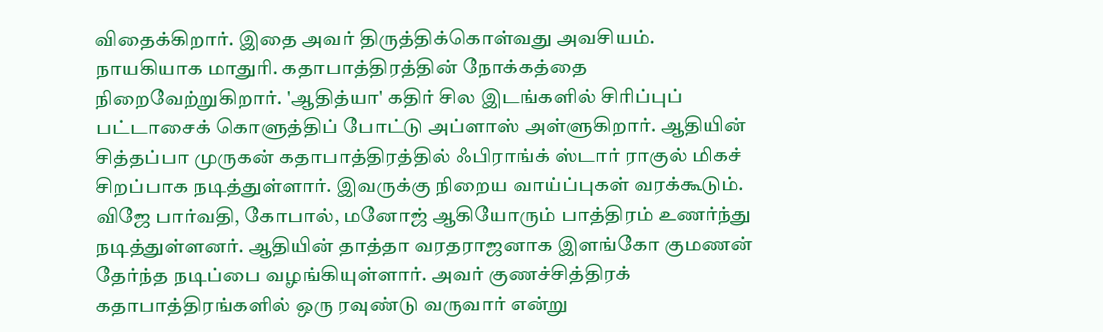விதைக்கிறார். இதை அவர் திருத்திக்கொள்வது அவசியம்.
நாயகியாக மாதுரி. கதாபாத்திரத்தின் நோக்கத்தை நிறைவேற்றுகிறார். 'ஆதித்யா' கதிர் சில இடங்களில் சிரிப்புப் பட்டாசைக் கொளுத்திப் போட்டு அப்ளாஸ் அள்ளுகிறார். ஆதியின் சித்தப்பா முருகன் கதாபாத்திரத்தில் ஃபிராங்க் ஸ்டார் ராகுல் மிகச் சிறப்பாக நடித்துள்ளார். இவருக்கு நிறைய வாய்ப்புகள் வரக்கூடும். விஜே பார்வதி, கோபால், மனோஜ் ஆகியோரும் பாத்திரம் உணர்ந்து நடித்துள்ளனர். ஆதியின் தாத்தா வரதராஜனாக இளங்கோ குமணன் தேர்ந்த நடிப்பை வழங்கியுள்ளார். அவர் குணச்சித்திரக் கதாபாத்திரங்களில் ஒரு ரவுண்டு வருவார் என்று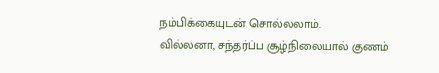நம்பிக்கையுடன் சொல்லலாம்.
வில்லனா, சந்தர்ப்ப சூழ்நிலையால் குணம்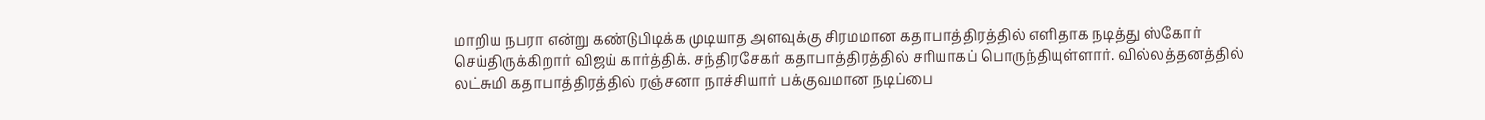மாறிய நபரா என்று கண்டுபிடிக்க முடியாத அளவுக்கு சிரமமான கதாபாத்திரத்தில் எளிதாக நடித்து ஸ்கோர் செய்திருக்கிறார் விஜய் கார்த்திக். சந்திரசேகர் கதாபாத்திரத்தில் சரியாகப் பொருந்தியுள்ளார். வில்லத்தனத்தில் லட்சுமி கதாபாத்திரத்தில் ரஞ்சனா நாச்சியார் பக்குவமான நடிப்பை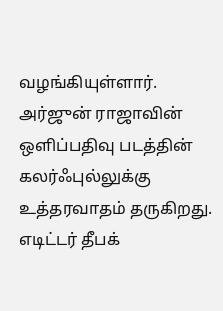வழங்கியுள்ளார்.
அர்ஜுன் ராஜாவின் ஒளிப்பதிவு படத்தின் கலர்ஃபுல்லுக்கு உத்தரவாதம் தருகிறது. எடிட்டர் தீபக்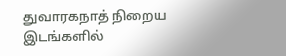துவாரகநாத் நிறைய இடங்களில்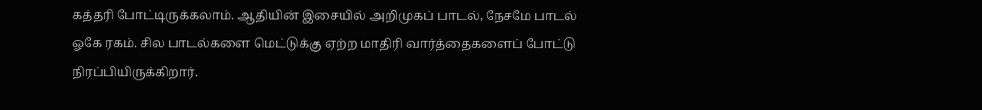கத்தரி போட்டிருக்கலாம். ஆதியின் இசையில் அறிமுகப் பாடல், நேசமே பாடல் ஓகே ரகம். சில பாடல்களை மெட்டுக்கு ஏற்ற மாதிரி வார்த்தைகளைப் போட்டு நிரப்பியிருக்கிறார்.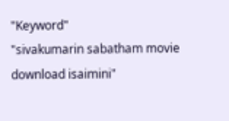"Keyword"
"sivakumarin sabatham movie download isaimini"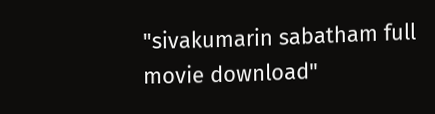"sivakumarin sabatham full movie download"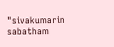"sivakumarin sabatham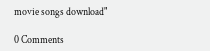movie songs download"

0 Comments